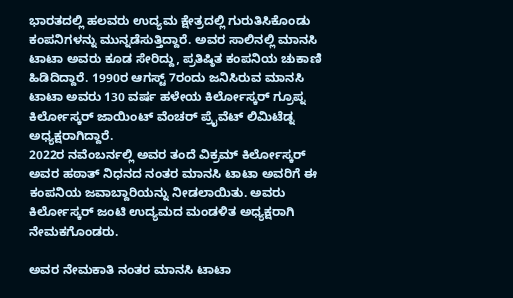ಭಾರತದಲ್ಲಿ ಹಲವರು ಉದ್ಯಮ ಕ್ಷೇತ್ರದಲ್ಲಿ ಗುರುತಿಸಿಕೊಂಡು ಕಂಪನಿಗಳನ್ನು ಮುನ್ನಡೆಸುತ್ತಿದ್ದಾರೆ. ಅವರ ಸಾಲಿನಲ್ಲಿ ಮಾನಸಿ ಟಾಟಾ ಅವರು ಕೂಡ ಸೇರಿದ್ದು, ಪ್ರತಿಷ್ಠಿತ ಕಂಪನಿಯ ಚುಕಾಣಿ ಹಿಡಿದಿದ್ದಾರೆ. 1990ರ ಆಗಸ್ಟ್ 7ರಂದು ಜನಿಸಿರುವ ಮಾನಸಿ ಟಾಟಾ ಅವರು 130 ವರ್ಷ ಹಳೇಯ ಕಿರ್ಲೋಸ್ಕರ್ ಗ್ರೂಪ್ನ ಕಿರ್ಲೋಸ್ಕರ್ ಜಾಯಿಂಟ್ ವೆಂಚರ್ ಪ್ರೈವೆಟ್ ಲಿಮಿಟೆಡ್ನ ಅಧ್ಯಕ್ಷರಾಗಿದ್ದಾರೆ.
2022ರ ನವೆಂಬರ್ನಲ್ಲಿ ಅವರ ತಂದೆ ವಿಕ್ರಮ್ ಕಿರ್ಲೋಸ್ಕರ್ ಅವರ ಹಠಾತ್ ನಿಧನದ ನಂತರ ಮಾನಸಿ ಟಾಟಾ ಅವರಿಗೆ ಈ ಕಂಪನಿಯ ಜವಾಬ್ದಾರಿಯನ್ನು ನೀಡಲಾಯಿತು. ಅವರು ಕಿರ್ಲೋಸ್ಕರ್ ಜಂಟಿ ಉದ್ಯಮದ ಮಂಡಳಿತ ಅಧ್ಯಕ್ಷರಾಗಿ ನೇಮಕಗೊಂಡರು.

ಅವರ ನೇಮಕಾತಿ ನಂತರ ಮಾನಸಿ ಟಾಟಾ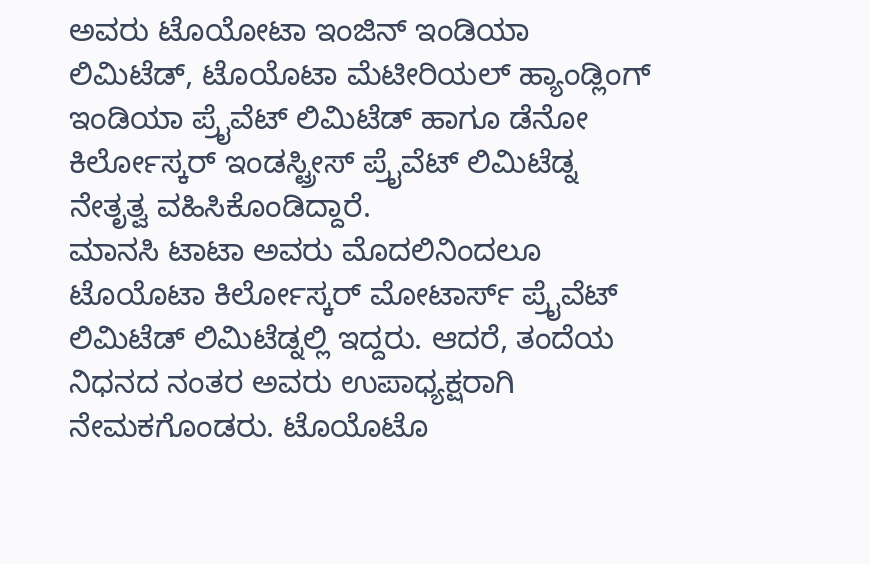ಅವರು ಟೊಯೋಟಾ ಇಂಜಿನ್ ಇಂಡಿಯಾ ಲಿಮಿಟೆಡ್, ಟೊಯೊಟಾ ಮೆಟೀರಿಯಲ್ ಹ್ಯಾಂಡ್ಲಿಂಗ್ ಇಂಡಿಯಾ ಪ್ರೈವೆಟ್ ಲಿಮಿಟೆಡ್ ಹಾಗೂ ಡೆನೋ ಕಿರ್ಲೋಸ್ಕರ್ ಇಂಡಸ್ಟ್ರೀಸ್ ಪ್ರೈವೆಟ್ ಲಿಮಿಟೆಡ್ನ ನೇತೃತ್ವ ವಹಿಸಿಕೊಂಡಿದ್ದಾರೆ.
ಮಾನಸಿ ಟಾಟಾ ಅವರು ಮೊದಲಿನಿಂದಲೂ ಟೊಯೊಟಾ ಕಿರ್ಲೋಸ್ಕರ್ ಮೋಟಾರ್ಸ್ ಪ್ರೈವೆಟ್ ಲಿಮಿಟೆಡ್ ಲಿಮಿಟೆಡ್ನಲ್ಲಿ ಇದ್ದರು. ಆದರೆ, ತಂದೆಯ ನಿಧನದ ನಂತರ ಅವರು ಉಪಾಧ್ಯಕ್ಷರಾಗಿ ನೇಮಕಗೊಂಡರು. ಟೊಯೊಟೊ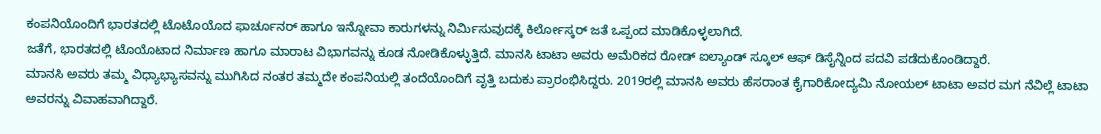ಕಂಪನಿಯೊಂದಿಗೆ ಭಾರತದಲ್ಲಿ ಟೊಟೊಯೊದ ಫಾರ್ಚೂನರ್ ಹಾಗೂ ಇನ್ನೋವಾ ಕಾರುಗಳನ್ನು ನಿರ್ಮಿಸುವುದಕ್ಕೆ ಕಿರ್ಲೋಸ್ಕರ್ ಜತೆ ಒಪ್ಪಂದ ಮಾಡಿಕೊಳ್ಳಲಾಗಿದೆ.
ಜತೆಗೆ, ಭಾರತದಲ್ಲಿ ಟೊಯೊಟಾದ ನಿರ್ಮಾಣ ಹಾಗೂ ಮಾರಾಟ ವಿಭಾಗವನ್ನು ಕೂಡ ನೋಡಿಕೊಳ್ಳುತ್ತಿದೆ. ಮಾನಸಿ ಟಾಟಾ ಅವರು ಅಮೆರಿಕದ ರೋಡ್ ಐಲ್ಯಾಂಡ್ ಸ್ಕೂಲ್ ಆಫ್ ಡಿಸೈನ್ನಿಂದ ಪದವಿ ಪಡೆದುಕೊಂಡಿದ್ದಾರೆ.
ಮಾನಸಿ ಅವರು ತಮ್ಮ ವಿಧ್ಯಾಭ್ಯಾಸವನ್ನು ಮುಗಿಸಿದ ನಂತರ ತಮ್ಮದೇ ಕಂಪನಿಯಲ್ಲಿ ತಂದೆಯೊಂದಿಗೆ ವೃತ್ತಿ ಬದುಕು ಪ್ರಾರಂಭಿಸಿದ್ದರು. 2019ರಲ್ಲಿ ಮಾನಸಿ ಅವರು ಹೆಸರಾಂತ ಕೈಗಾರಿಕೋದ್ಯಮಿ ನೋಯಲ್ ಟಾಟಾ ಅವರ ಮಗ ನೆವಿಲ್ಲೆ ಟಾಟಾ ಅವರನ್ನು ವಿವಾಹವಾಗಿದ್ದಾರೆ.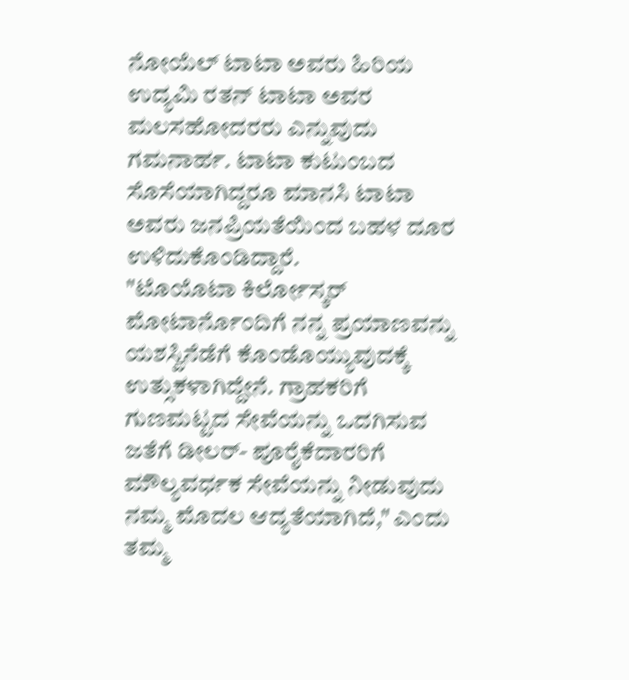ನೋಯೆಲ್ ಟಾಟಾ ಅವರು ಹಿರಿಯ ಉದ್ಯಮಿ ರತನ್ ಟಾಟಾ ಅವರ ಮಲಸಹೋದರರು ಎನ್ನುವುದು ಗಮನಾರ್ಹ. ಟಾಟಾ ಕುಟುಂಬದ ಸೊಸೆಯಾಗಿದ್ದರೂ ಮಾನಸಿ ಟಾಟಾ ಅವರು ಜನಪ್ರಿಯತೆಯಿಂದ ಬಹಳ ದೂರ ಉಳಿದುಕೊಂಡಿದ್ದಾರೆ.
"ಟೊಯೊಟಾ ಕಿರ್ಲೋಸ್ಕರ್ ಮೋಟಾರ್ನೊಂದಿಗೆ ನನ್ನ ಪ್ರಯಾಣವನ್ನು ಯಶಸ್ವಿನೆಡೆಗೆ ಕೊಂಡೊಯ್ಯುವುದಕ್ಕೆ ಉತ್ಸುಕಳಾಗಿದ್ದೇನೆ. ಗ್ರಾಹಕರಿಗೆ ಗುಣಮಟ್ಟದ ಸೇವೆಯನ್ನು ಒದಗಿಸುವ ಜತೆಗೆ ಡೀಲರ್- ಪೂರೈಕೆದಾರರಿಗೆ ಮೌಲ್ಯವರ್ಧಕ ಸೇವೆಯನ್ನು ನೀಡುವುದು ನಮ್ಮ ಮೊದಲ ಆದ್ಯತೆಯಾಗಿದೆ," ಎಂದು ತಮ್ಮ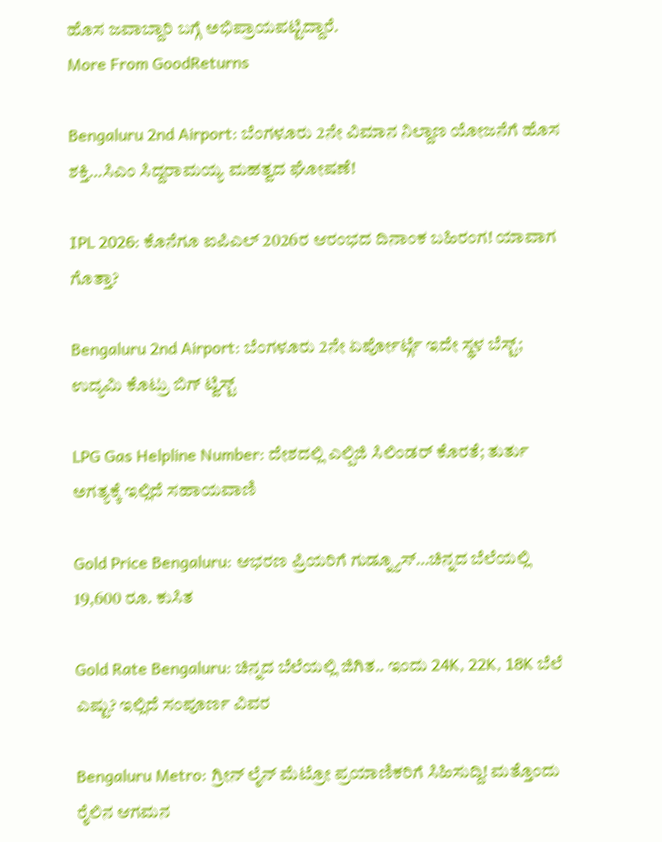ಹೊಸ ಜವಾಬ್ದಾರಿ ಬಗ್ಗೆ ಅಭಿಪ್ರಾಯಪಟ್ಟಿದ್ದಾರೆ.
More From GoodReturns

Bengaluru 2nd Airport: ಬೆಂಗಳೂರು 2ನೇ ವಿಮಾನ ನಿಲ್ದಾಣ ಯೋಜನೆಗೆ ಹೊಸ ಶಕ್ತಿ…ಸಿಎಂ ಸಿದ್ದರಾಮಯ್ಯ ಮಹತ್ವದ ಘೋಷಣೆ!

IPL 2026: ಕೊನೆಗೂ ಐಪಿಎಲ್ 2026ರ ಆರಂಭದ ದಿನಾಂಕ ಬಹಿರಂಗ! ಯಾವಾಗ ಗೊತ್ತಾ?

Bengaluru 2nd Airport: ಬೆಂಗಳೂರು 2ನೇ ಏರ್ಪೋರ್ಟ್ಗೆ ಇದೇ ಸ್ಥಳ ಬೆಸ್ಟ್; ಉದ್ಯಮಿ ಕೊಟ್ರು ಬಿಗ್ ಟ್ವಿಸ್ಟ್

LPG Gas Helpline Number: ದೇಶದಲ್ಲಿ ಎಲ್ಪಿಜಿ ಸಿಲಿಂಡರ್ ಕೊರತೆ; ತುರ್ತು ಅಗತ್ಯಕ್ಕೆ ಇಲ್ಲಿದೆ ಸಹಾಯವಾಣಿ

Gold Price Bengaluru: ಆಭರಣ ಪ್ರಿಯರಿಗೆ ಗುಡ್ನ್ಯೂಸ್…ಚಿನ್ನದ ಬೆಲೆಯಲ್ಲಿ 19,600 ರೂ. ಕುಸಿತ

Gold Rate Bengaluru: ಚಿನ್ನದ ಬೆಲೆಯಲ್ಲಿ ಜಿಗಿತ.. ಇಂದು 24K, 22K, 18K ಬೆಲೆ ಎಷ್ಟು? ಇಲ್ಲಿದೆ ಸಂಪೂರ್ಣ ವಿವರ

Bengaluru Metro: ಗ್ರೀನ್ ಲೈನ್ ಮೆಟ್ರೋ ಪ್ರಯಾಣಿಕರಿಗೆ ಸಿಹಿಸುದ್ದಿ! ಮತ್ತೊಂದು ರೈಲಿನ ಆಗಮನ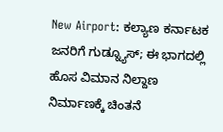New Airport: ಕಲ್ಯಾಣ ಕರ್ನಾಟಕ ಜನರಿಗೆ ಗುಡ್ನ್ಯೂಸ್; ಈ ಭಾಗದಲ್ಲಿ ಹೊಸ ವಿಮಾನ ನಿಲ್ದಾಣ ನಿರ್ಮಾಣಕ್ಕೆ ಚಿಂತನೆ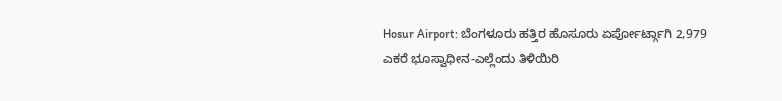Hosur Airport: ಬೆಂಗಳೂರು ಹತ್ತಿರ ಹೊಸೂರು ಏರ್ಪೋರ್ಟ್ಗಾಗಿ 2,979 ಎಕರೆ ಭೂಸ್ವಾಧೀನ-ಎಲ್ಲೆಂದು ತಿಳಿಯಿರಿ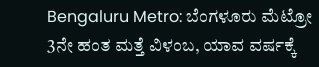Bengaluru Metro: ಬೆಂಗಳೂರು ಮೆಟ್ರೋ 3ನೇ ಹಂತ ಮತ್ತೆ ವಿಳಂಬ, ಯಾವ ವರ್ಷಕ್ಕೆ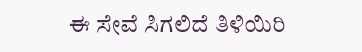ಈ ಸೇವೆ ಸಿಗಲಿದೆ ತಿಳಿಯಿರಿ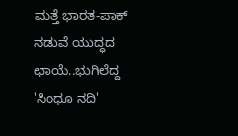ಮತ್ತೆ ಭಾರತ-ಪಾಕ್ ನಡುವೆ ಯುದ್ಧದ ಛಾಯೆ..ಭುಗಿಲೆದ್ದ 'ಸಿಂಧೂ ನದಿ'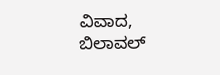ವಿವಾದ, ಬಿಲಾವಲ್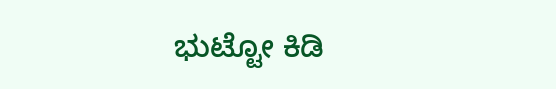ಭುಟ್ಟೋ ಕಿಡಿ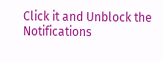Click it and Unblock the Notifications